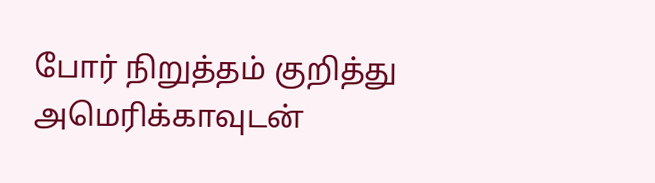போர் நிறுத்தம் குறித்து அமெரிக்காவுடன்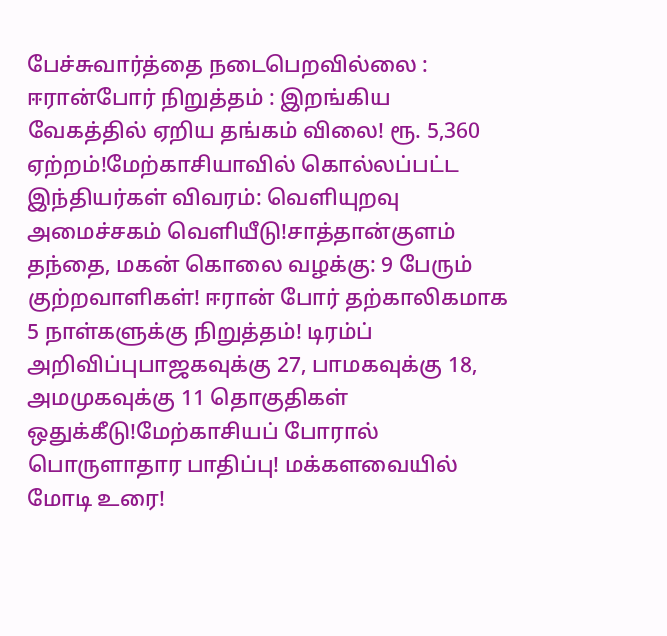பேச்சுவார்த்தை நடைபெறவில்லை : ஈரான்போர் நிறுத்தம் : இறங்கிய வேகத்தில் ஏறிய தங்கம் விலை! ரூ. 5,360 ஏற்றம்!மேற்காசியாவில் கொல்லப்பட்ட இந்தியர்கள் விவரம்: வெளியுறவு அமைச்சகம் வெளியீடு!சாத்தான்குளம் தந்தை, மகன் கொலை வழக்கு: 9 பேரும் குற்றவாளிகள்! ஈரான் போர் தற்காலிகமாக 5 நாள்களுக்கு நிறுத்தம்! டிரம்ப் அறிவிப்புபாஜகவுக்கு 27, பாமகவுக்கு 18, அமமுகவுக்கு 11 தொகுதிகள் ஒதுக்கீடு!மேற்காசியப் போரால் பொருளாதார பாதிப்பு! மக்களவையில் மோடி உரை!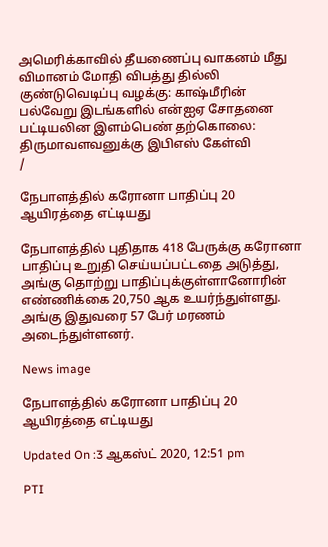அமெரிக்காவில் தீயணைப்பு வாகனம் மீது விமானம் மோதி விபத்து தில்லி குண்டுவெடிப்பு வழக்கு: காஷ்மீரின் பல்வேறு இடங்களில் என்ஐஏ சோதனை பட்டியலின இளம்பெண் தற்கொலை: திருமாவளவனுக்கு இபிஎஸ் கேள்வி
/

நேபாளத்தில் கரோனா பாதிப்பு 20 ஆயிரத்தை எட்டியது

நேபாளத்தில் புதிதாக 418 பேருக்கு கரோனா பாதிப்பு உறுதி செய்யப்பட்டதை அடுத்து, அங்கு தொற்று பாதிப்புக்குள்ளானோரின் எண்ணிக்கை 20,750 ஆக உயர்ந்துள்ளது. அங்கு இதுவரை 57 பேர் மரணம் அடைந்துள்ளனர்.

News image

நேபாளத்தில் கரோனா பாதிப்பு 20 ஆயிரத்தை எட்டியது

Updated On :3 ஆகஸ்ட் 2020, 12:51 pm

PTI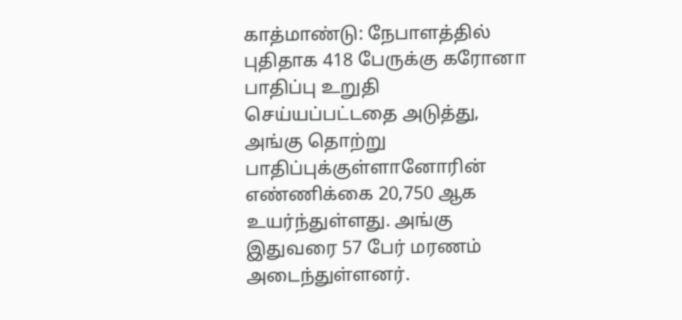காத்மாண்டு: நேபாளத்தில் புதிதாக 418 பேருக்கு கரோனா பாதிப்பு உறுதி செய்யப்பட்டதை அடுத்து, அங்கு தொற்று பாதிப்புக்குள்ளானோரின் எண்ணிக்கை 20,750 ஆக உயர்ந்துள்ளது. அங்கு இதுவரை 57 பேர் மரணம் அடைந்துள்ளனர்.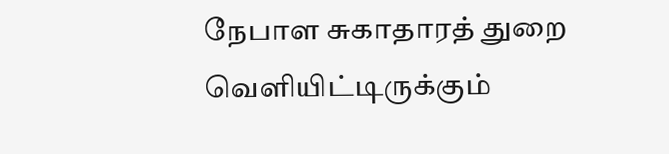நேபாள சுகாதாரத் துறை வெளியிட்டிருக்கும்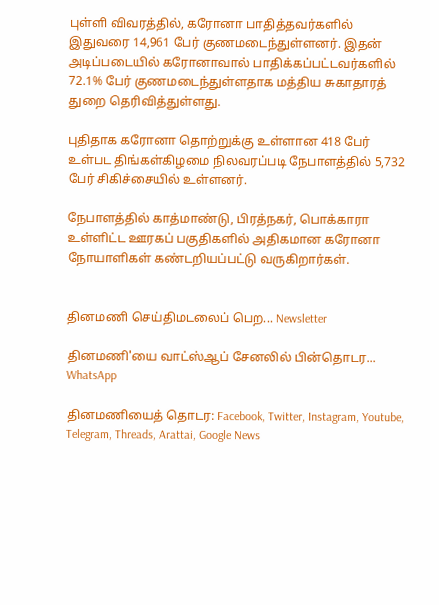புள்ளி விவரத்தில், கரோனா பாதித்தவர்களில் இதுவரை 14,961 பேர் குணமடைந்துள்ளனர். இதன் அடிப்படையில் கரோனாவால் பாதிக்கப்பட்டவர்களில் 72.1% பேர் குணமடைந்துள்ளதாக மத்திய சுகாதாரத் துறை தெரிவித்துள்ளது.

புதிதாக கரோனா தொற்றுக்கு உள்ளான 418 பேர் உள்பட திங்கள்கிழமை நிலவரப்படி நேபாளத்தில் 5,732 பேர் சிகிச்சையில் உள்ளனர்.

நேபாளத்தில் காத்மாண்டு, பிரத்நகர், பொக்காரா உள்ளிட்ட ஊரகப் பகுதிகளில் அதிகமான கரோனா நோயாளிகள் கண்டறியப்பட்டு வருகிறார்கள்.


தினமணி செய்திமடலைப் பெற... Newsletter

தினமணி'யை வாட்ஸ்ஆப் சேனலில் பின்தொடர... WhatsApp

தினமணியைத் தொடர: Facebook, Twitter, Instagram, Youtube, Telegram, Threads, Arattai, Google News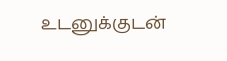உடனுக்குடன்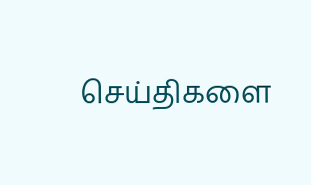செய்திகளை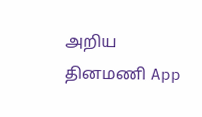அறிய தினமணி App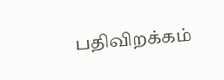பதிவிறக்கம்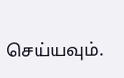செய்யவும்.